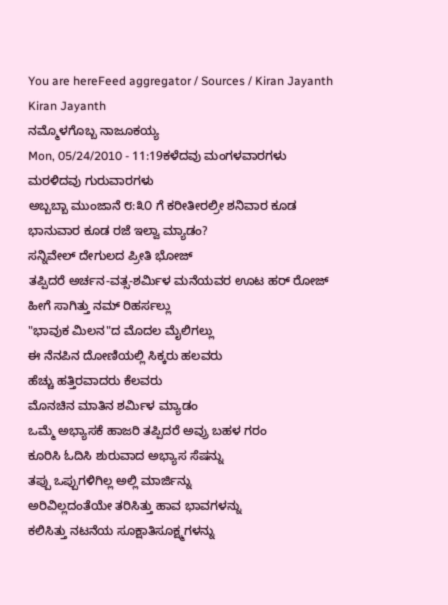You are hereFeed aggregator / Sources / Kiran Jayanth
Kiran Jayanth
ನಮ್ಮೊಳಗೊಬ್ಬ ನಾಜೂಕಯ್ಯ
Mon, 05/24/2010 - 11:19ಕಳೆದವು ಮಂಗಳವಾರಗಳು
ಮರಳಿದವು ಗುರುವಾರಗಳು
ಅಬ್ಬಬ್ಬಾ ಮುಂಜಾನೆ ೮:೩೦ ಗೆ ಕರೀತೀರಲ್ರೀ ಶನಿವಾರ ಕೂಡ
ಭಾನುವಾರ ಕೂಡ ರಜೆ ಇಲ್ವಾ ಮ್ಯಾಡಂ?
ಸನ್ನಿವೇಲ್ ದೇಗುಲದ ಪ್ರೀತಿ ಭೋಜ್
ತಪ್ಪಿದರೆ ಅರ್ಚನ-ವತ್ಸ-ಶರ್ಮಿಳ ಮನೆಯವರ ಊಟ ಹರ್ ರೋಜ್
ಹೀಗೆ ಸಾಗಿತ್ತು ನಮ್ ರಿಹರ್ಸಲ್ಲು
"ಭಾವುಕ ಮಿಲನ"ದ ಮೊದಲ ಮೈಲಿಗಲ್ಲು
ಈ ನೆನಪಿನ ದೋಣಿಯಲ್ಲಿ ಸಿಕ್ಕರು ಹಲವರು
ಹೆಚ್ಚು ಹತ್ತಿರವಾದರು ಕೆಲವರು
ಮೊನಚಿನ ಮಾತಿನ ಶರ್ಮಿಳ ಮ್ಯಾಡಂ
ಒಮ್ಮೆ ಅಭ್ಯಾಸಕೆ ಹಾಜರಿ ತಪ್ಪಿದರೆ ಅವ್ರು ಬಹಳ ಗರಂ
ಕೂರಿಸಿ ಓದಿಸಿ ಶುರುವಾದ ಅಭ್ಯಾಸ ಸೆಷನ್ನು
ತಪ್ಪು ಒಪ್ಪುಗಳಿಗಿಲ್ಲ ಅಲ್ಲಿ ಮಾರ್ಜಿನ್ನು
ಅರಿವಿಲ್ಲದಂತೆಯೇ ತರಿಸಿತ್ತು ಹಾವ ಭಾವಗಳನ್ನು
ಕಲಿಸಿತ್ತು ನಟನೆಯ ಸೂಕ್ಷಾತಿಸೂಕ್ಷ್ಮಗಳನ್ನು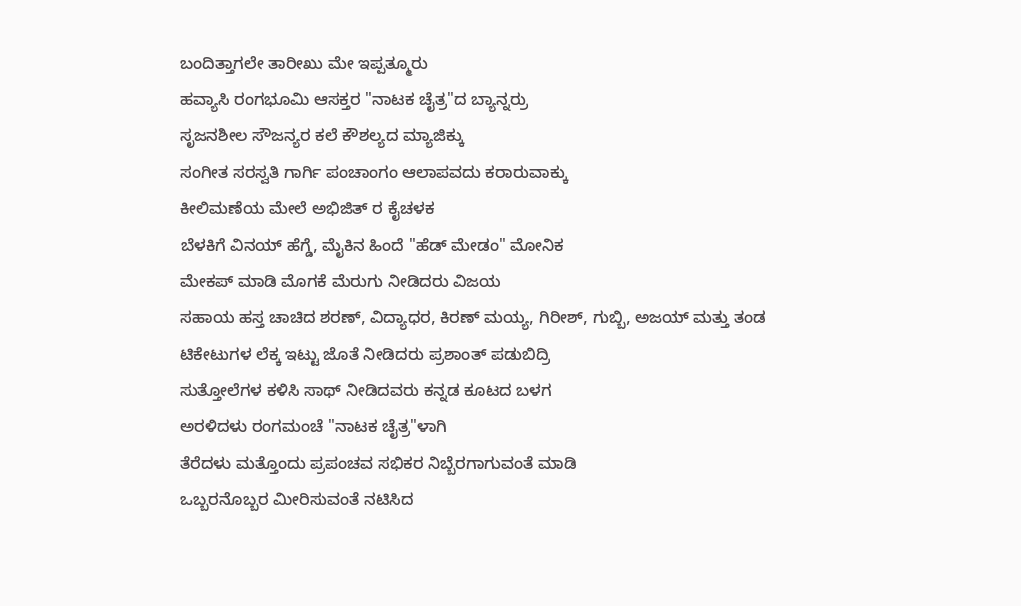ಬಂದಿತ್ತಾಗಲೇ ತಾರೀಖು ಮೇ ಇಪ್ಪತ್ಮೂರು
ಹವ್ಯಾಸಿ ರಂಗಭೂಮಿ ಆಸಕ್ತರ "ನಾಟಕ ಚೈತ್ರ"ದ ಬ್ಯಾನ್ನರ್ರು
ಸೃಜನಶೀಲ ಸೌಜನ್ಯರ ಕಲೆ ಕೌಶಲ್ಯದ ಮ್ಯಾಜಿಕ್ಕು
ಸಂಗೀತ ಸರಸ್ವತಿ ಗಾರ್ಗಿ ಪಂಚಾಂಗಂ ಆಲಾಪವದು ಕರಾರುವಾಕ್ಕು
ಕೀಲಿಮಣೆಯ ಮೇಲೆ ಅಭಿಜಿತ್ ರ ಕೈಚಳಕ
ಬೆಳಕಿಗೆ ವಿನಯ್ ಹೆಗ್ಡೆ, ಮೈಕಿನ ಹಿಂದೆ "ಹೆಡ್ ಮೇಡಂ" ಮೋನಿಕ
ಮೇಕಪ್ ಮಾಡಿ ಮೊಗಕೆ ಮೆರುಗು ನೀಡಿದರು ವಿಜಯ
ಸಹಾಯ ಹಸ್ತ ಚಾಚಿದ ಶರಣ್, ವಿದ್ಯಾಧರ, ಕಿರಣ್ ಮಯ್ಯ, ಗಿರೀಶ್, ಗುಬ್ಬಿ, ಅಜಯ್ ಮತ್ತು ತಂಡ
ಟಿಕೇಟುಗಳ ಲೆಕ್ಕ ಇಟ್ಟು ಜೊತೆ ನೀಡಿದರು ಪ್ರಶಾಂತ್ ಪಡುಬಿದ್ರಿ
ಸುತ್ತೋಲೆಗಳ ಕಳಿಸಿ ಸಾಥ್ ನೀಡಿದವರು ಕನ್ನಡ ಕೂಟದ ಬಳಗ
ಅರಳಿದಳು ರಂಗಮಂಚೆ "ನಾಟಕ ಚೈತ್ರ"ಳಾಗಿ
ತೆರೆದಳು ಮತ್ತೊಂದು ಪ್ರಪಂಚವ ಸಭಿಕರ ನಿಬ್ಬೆರಗಾಗುವಂತೆ ಮಾಡಿ
ಒಬ್ಬರನೊಬ್ಬರ ಮೀರಿಸುವಂತೆ ನಟಿಸಿದ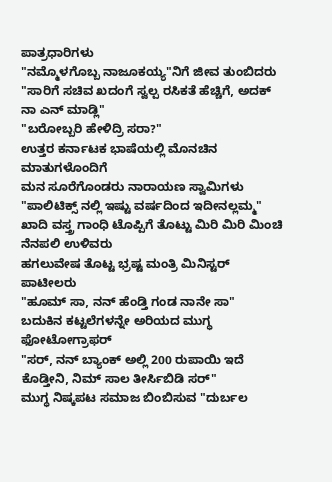ಪಾತ್ರಧಾರಿಗಳು
"ನಮ್ಮೊಳಗೊಬ್ಬ ನಾಜೂಕಯ್ಯ"ನಿಗೆ ಜೀವ ತುಂಬಿದರು
"ಸಾರಿಗೆ ಸಚಿವ ಖದಂಗೆ ಸ್ವಲ್ಪ ರಸಿಕತೆ ಹೆಚ್ಚಿಗೆ, ಅದಕ್ ನಾ ಎನ್ ಮಾಡ್ಲಿ"
"ಬರೋಬ್ಬರಿ ಹೇಳಿದ್ರಿ ಸರಾ?"
ಉತ್ತರ ಕರ್ನಾಟಕ ಭಾಷೆಯಲ್ಲಿ ಮೊನಚಿನ ಮಾತುಗಳೊಂದಿಗೆ
ಮನ ಸೂರೆಗೊಂಡರು ನಾರಾಯಣ ಸ್ವಾಮಿಗಳು
"ಪಾಲಿಟಿಕ್ಸ್ ನಲ್ಲಿ ಇಷ್ಟು ವರ್ಷದಿಂದ ಇದೀನಲ್ಲಮ್ಮ"
ಖಾದಿ ವಸ್ತ್ರ ಗಾಂಧಿ ಟೊಪ್ಪಿಗೆ ತೊಟ್ಟು ಮಿರಿ ಮಿರಿ ಮಿಂಚಿ ನೆನಪಲಿ ಉಳಿವರು
ಹಗಲುವೇಷ ತೊಟ್ಟ ಭ್ರಷ್ಟ ಮಂತ್ರಿ ಮಿನಿಸ್ಟರ್ ಪಾಟೀಲರು
"ಹೂಮ್ ಸಾ, ನನ್ ಹೆಂಡ್ತಿ ಗಂಡ ನಾನೇ ಸಾ"
ಬದುಕಿನ ಕಟ್ಟಲೆಗಳನ್ನೇ ಅರಿಯದ ಮುಗ್ಧ ಫೋಟೋಗ್ರಾಫರ್
"ಸರ್, ನನ್ ಬ್ಯಾಂಕ್ ಅಲ್ಲಿ 200 ರುಪಾಯಿ ಇದೆ ಕೊಡ್ತೀನಿ, ನಿಮ್ ಸಾಲ ತೀರ್ಸಿಬಿಡಿ ಸರ್"
ಮುಗ್ಧ ನಿಷ್ಕಪಟ ಸಮಾಜ ಬಿಂಬಿಸುವ "ದುರ್ಬಲ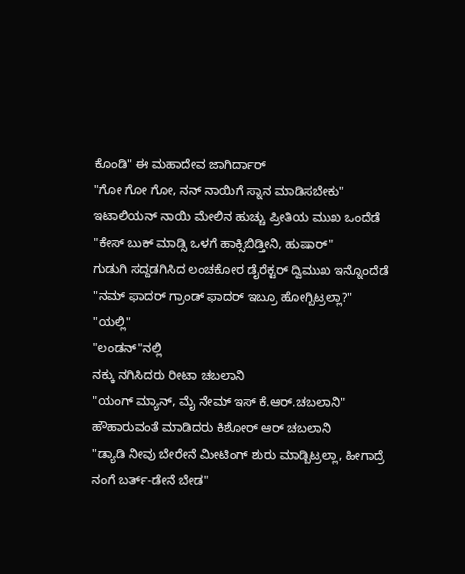ಕೊಂಡಿ" ಈ ಮಹಾದೇವ ಜಾಗಿರ್ದಾರ್
"ಗೋ ಗೋ ಗೋ, ನನ್ ನಾಯಿಗೆ ಸ್ನಾನ ಮಾಡಿಸಬೇಕು"
ಇಟಾಲಿಯನ್ ನಾಯಿ ಮೇಲಿನ ಹುಚ್ಚು ಪ್ರೀತಿಯ ಮುಖ ಒಂದೆಡೆ
"ಕೇಸ್ ಬುಕ್ ಮಾಡ್ಸಿ ಒಳಗೆ ಹಾಕ್ಸಿಬಿಡ್ತೀನಿ, ಹುಷಾರ್"
ಗುಡುಗಿ ಸದ್ದಡಗಿಸಿದ ಲಂಚಕೋರ ಡೈರೆಕ್ಟರ್ ದ್ವಿಮುಖ ಇನ್ನೊಂದೆಡೆ
"ನಮ್ ಫಾದರ್ ಗ್ರಾಂಡ್ ಫಾದರ್ ಇಬ್ರೂ ಹೋಗ್ಬಿಟ್ರಲ್ಲಾ?"
"ಯಲ್ಲಿ"
"ಲಂಡನ್"ನಲ್ಲಿ
ನಕ್ಕು ನಗಿಸಿದರು ರೀಟಾ ಚಬಲಾನಿ
"ಯಂಗ್ ಮ್ಯಾನ್, ಮೈ ನೇಮ್ ಇಸ್ ಕೆ.ಆರ್.ಚಬಲಾನಿ"
ಹೌಹಾರುವಂತೆ ಮಾಡಿದರು ಕಿಶೋರ್ ಆರ್ ಚಬಲಾನಿ
"ಡ್ಯಾಡಿ ನೀವು ಬೇರೇನೆ ಮೀಟಿಂಗ್ ಶುರು ಮಾಡ್ಬಿಟ್ರಲ್ಲಾ, ಹೀಗಾದ್ರೆ ನಂಗೆ ಬರ್ತ್-ಡೇನೆ ಬೇಡ"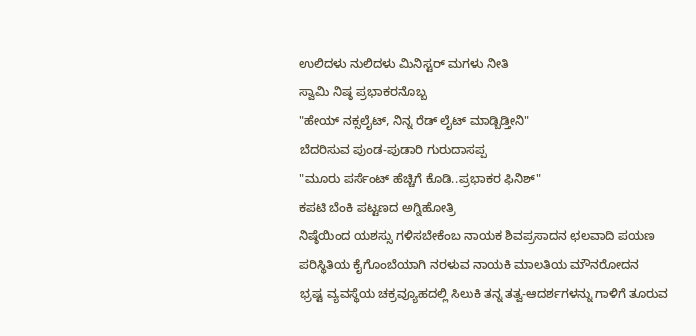ಉಲಿದಳು ನುಲಿದಳು ಮಿನಿಸ್ಟರ್ ಮಗಳು ನೀತಿ
ಸ್ವಾಮಿ ನಿಷ್ಠ ಪ್ರಭಾಕರನೊಬ್ಬ
"ಹೇಯ್ ನಕ್ಸಲೈಟ್, ನಿನ್ನ ರೆಡ್ ಲೈಟ್ ಮಾಡ್ಬಿಡ್ತೀನಿ"
ಬೆದರಿಸುವ ಪುಂಡ-ಪುಡಾರಿ ಗುರುದಾಸಪ್ಪ
"ಮೂರು ಪರ್ಸೆಂಟ್ ಹೆಚ್ಚಿಗೆ ಕೊಡಿ..ಪ್ರಭಾಕರ ಫಿನಿಶ್"
ಕಪಟಿ ಬೆಂಕಿ ಪಟ್ಟಣದ ಅಗ್ನಿಹೋತ್ರಿ
ನಿಷ್ಠೆಯಿಂದ ಯಶಸ್ಸು ಗಳಿಸಬೇಕೆಂಬ ನಾಯಕ ಶಿವಪ್ರಸಾದನ ಛಲವಾದಿ ಪಯಣ
ಪರಿಸ್ಥಿತಿಯ ಕೈಗೊಂಬೆಯಾಗಿ ನರಳುವ ನಾಯಕಿ ಮಾಲತಿಯ ಮೌನರೋದನ
ಭ್ರಷ್ಟ ವ್ಯವಸ್ಥೆಯ ಚಕ್ರವ್ಯೂಹದಲ್ಲಿ ಸಿಲುಕಿ ತನ್ನ ತತ್ವ-ಆದರ್ಶಗಳನ್ನು ಗಾಳಿಗೆ ತೂರುವ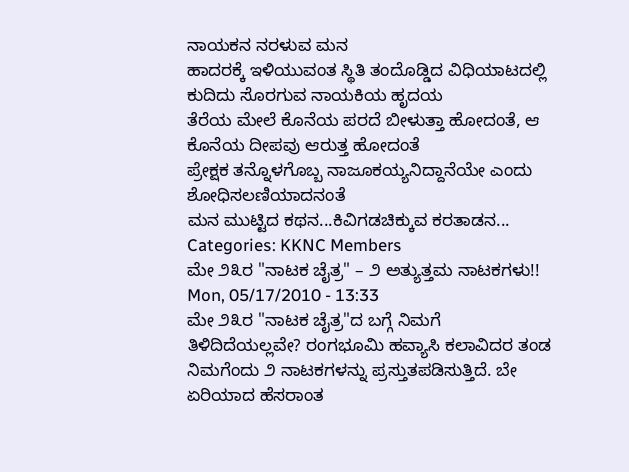ನಾಯಕನ ನರಳುವ ಮನ
ಹಾದರಕ್ಕೆ ಇಳಿಯುವಂತ ಸ್ಥಿತಿ ತಂದೊಡ್ಡಿದ ವಿಧಿಯಾಟದಲ್ಲಿ ಕುದಿದು ಸೊರಗುವ ನಾಯಕಿಯ ಹೃದಯ
ತೆರೆಯ ಮೇಲೆ ಕೊನೆಯ ಪರದೆ ಬೀಳುತ್ತಾ ಹೋದಂತೆ, ಆ ಕೊನೆಯ ದೀಪವು ಆರುತ್ತ ಹೋದಂತೆ
ಪ್ರೇಕ್ಷಕ ತನ್ನೊಳಗೊಬ್ಬ ನಾಜೂಕಯ್ಯನಿದ್ದಾನೆಯೇ ಎಂದು ಶೋಧಿಸಲಣಿಯಾದನಂತೆ
ಮನ ಮುಟ್ಟಿದ ಕಥನ...ಕಿವಿಗಡಚಿಕ್ಕುವ ಕರತಾಡನ...
Categories: KKNC Members
ಮೇ ೨೩ರ "ನಾಟಕ ಚೈತ್ರ" – ೨ ಅತ್ಯುತ್ತಮ ನಾಟಕಗಳು!!
Mon, 05/17/2010 - 13:33
ಮೇ ೨೩ರ "ನಾಟಕ ಚೈತ್ರ"ದ ಬಗ್ಗೆ ನಿಮಗೆ ತಿಳಿದಿದೆಯಲ್ಲವೇ? ರಂಗಭೂಮಿ ಹವ್ಯಾಸಿ ಕಲಾವಿದರ ತಂಡ ನಿಮಗೆಂದು ೨ ನಾಟಕಗಳನ್ನು ಪ್ರಸ್ತುತಪಡಿಸುತ್ತಿದೆ. ಬೇ ಏರಿಯಾದ ಹೆಸರಾಂತ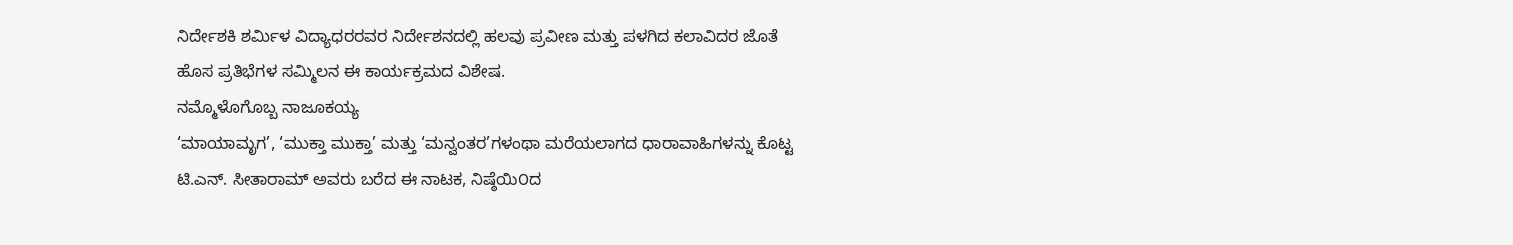ನಿರ್ದೇಶಕಿ ಶರ್ಮಿಳ ವಿದ್ಯಾಧರರವರ ನಿರ್ದೇಶನದಲ್ಲಿ ಹಲವು ಪ್ರವೀಣ ಮತ್ತು ಪಳಗಿದ ಕಲಾವಿದರ ಜೊತೆ ಹೊಸ ಪ್ರತಿಭೆಗಳ ಸಮ್ಮಿಲನ ಈ ಕಾರ್ಯಕ್ರಮದ ವಿಶೇಷ.
ನಮ್ಮೊಳೊಗೊಬ್ಬ ನಾಜೂಕಯ್ಯ
‘ಮಾಯಾಮೃಗ’, ‘ಮುಕ್ತಾ ಮುಕ್ತಾ’ ಮತ್ತು ‘ಮನ್ವಂತರ’ಗಳಂಥಾ ಮರೆಯಲಾಗದ ಧಾರಾವಾಹಿಗಳನ್ನು ಕೊಟ್ಟ ಟಿ.ಎನ್. ಸೀತಾರಾಮ್ ಅವರು ಬರೆದ ಈ ನಾಟಕ, ನಿಷ್ಠೆಯಿ೦ದ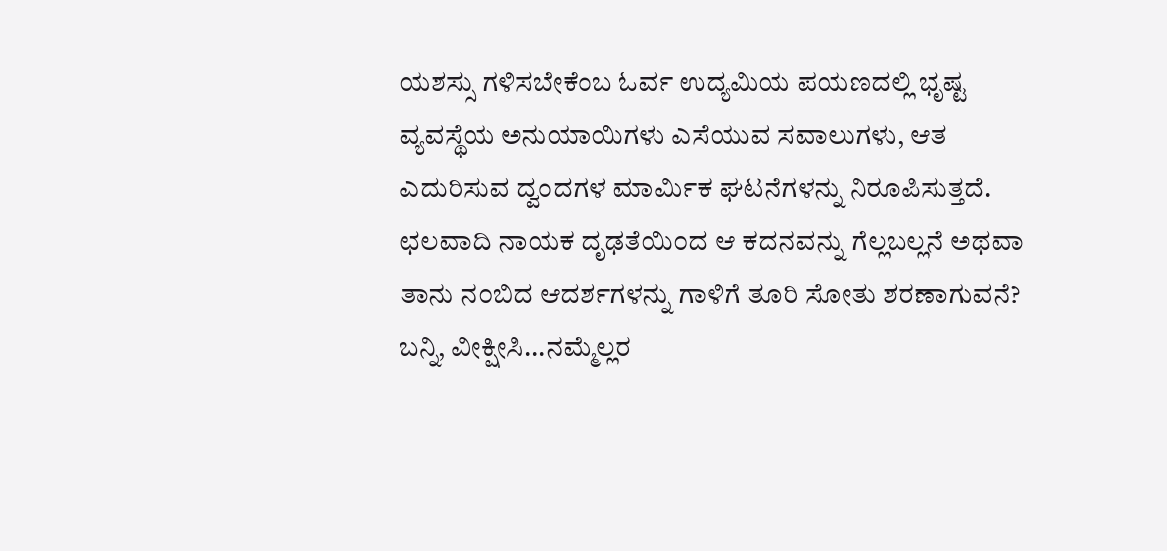ಯಶಸ್ಸು ಗಳಿಸಬೇಕೆಂಬ ಓರ್ವ ಉದ್ಯಮಿಯ ಪಯಣದಲ್ಲಿ ಭೃಷ್ಟ ವ್ಯವಸ್ಥೆಯ ಅನುಯಾಯಿಗಳು ಎಸೆಯುವ ಸವಾಲುಗಳು, ಆತ ಎದುರಿಸುವ ದ್ವಂದಗಳ ಮಾರ್ಮಿಕ ಘಟನೆಗಳನ್ನು ನಿರೂಪಿಸುತ್ತದೆ. ಛಲವಾದಿ ನಾಯಕ ದೃಢತೆಯಿ೦ದ ಆ ಕದನವನ್ನು ಗೆಲ್ಲಬಲ್ಲನೆ ಅಥವಾ ತಾನು ನ೦ಬಿದ ಆದರ್ಶಗಳನ್ನು ಗಾಳಿಗೆ ತೂರಿ ಸೋತು ಶರಣಾಗುವನೆ?
ಬನ್ನಿ, ವೀಕ್ಷೀಸಿ...ನಮ್ಮೆಲ್ಲರ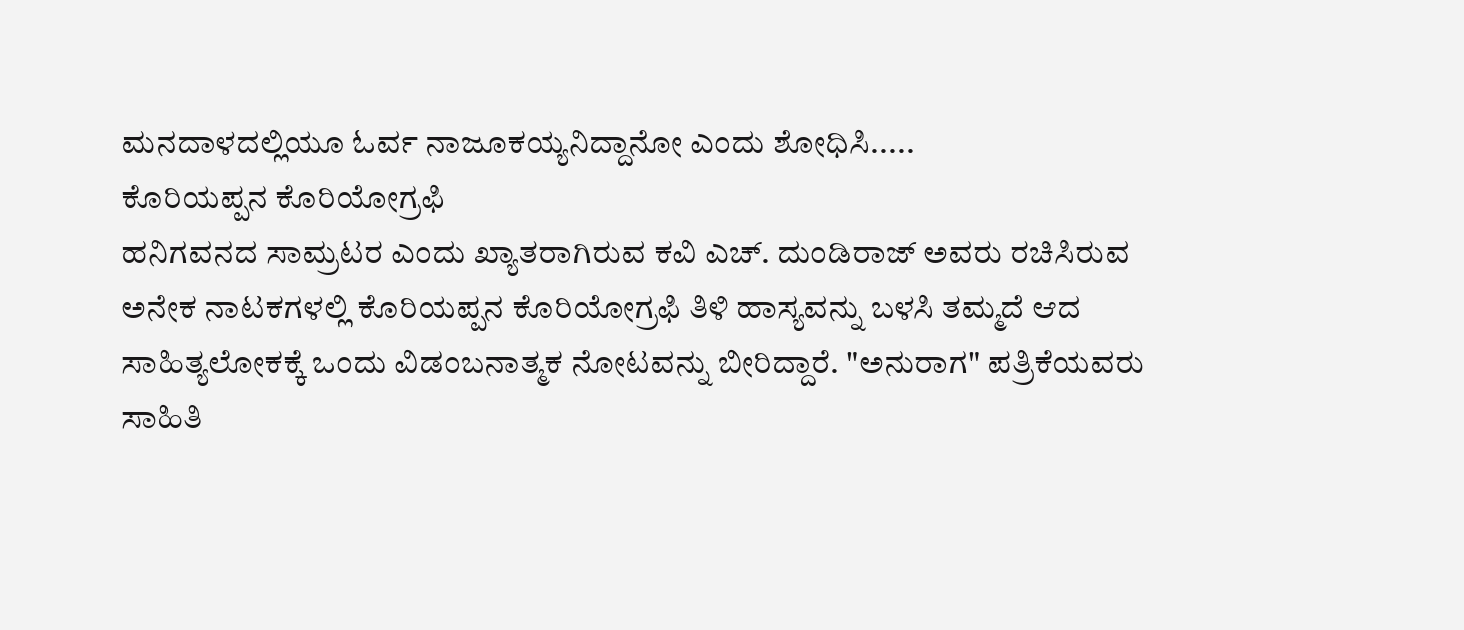ಮನದಾಳದಲ್ಲಿಯೂ ಓರ್ವ ನಾಜೂಕಯ್ಯನಿದ್ದಾನೋ ಎಂದು ಶೋಧಿಸಿ.....
ಕೊರಿಯಪ್ಪನ ಕೊರಿಯೋಗ್ರಫಿ
ಹನಿಗವನದ ಸಾಮ್ರಟರ ಎಂದು ಖ್ಯಾತರಾಗಿರುವ ಕವಿ ಎಚ್. ದುಂಡಿರಾಜ್ ಅವರು ರಚಿಸಿರುವ ಅನೇಕ ನಾಟಕಗಳಲ್ಲಿ ಕೊರಿಯಪ್ಪನ ಕೊರಿಯೋಗ್ರಫಿ ತಿಳಿ ಹಾಸ್ಯವನ್ನು ಬಳಸಿ ತಮ್ಮದೆ ಆದ ಸಾಹಿತ್ಯಲೋಕಕ್ಕೆ ಒಂದು ವಿಡಂಬನಾತ್ಮಕ ನೋಟವನ್ನು ಬೀರಿದ್ದಾರೆ. "ಅನುರಾಗ" ಪತ್ರಿಕೆಯವರು ಸಾಹಿತಿ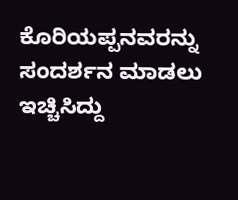ಕೊರಿಯಪ್ಪನವರನ್ನು ಸಂದರ್ಶನ ಮಾಡಲು ಇಚ್ಚಿಸಿದ್ದು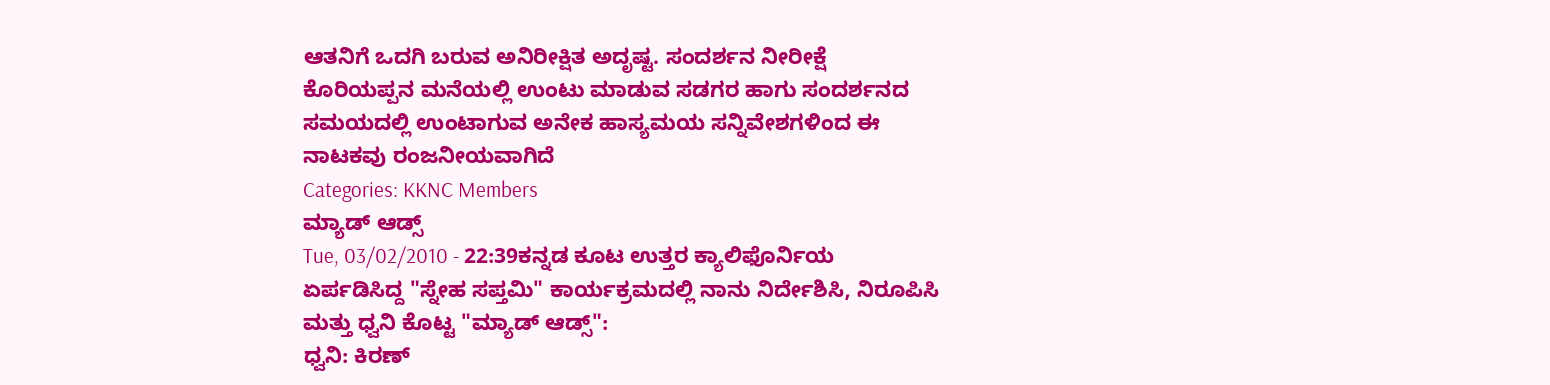ಆತನಿಗೆ ಒದಗಿ ಬರುವ ಅನಿರೀಕ್ಷಿತ ಅದೃಷ್ಟ. ಸಂದರ್ಶನ ನೀರೀಕ್ಷೆ ಕೊರಿಯಪ್ಪನ ಮನೆಯಲ್ಲಿ ಉಂಟು ಮಾಡುವ ಸಡಗರ ಹಾಗು ಸಂದರ್ಶನದ ಸಮಯದಲ್ಲಿ ಉಂಟಾಗುವ ಅನೇಕ ಹಾಸ್ಯಮಯ ಸನ್ನಿವೇಶಗಳಿಂದ ಈ ನಾಟಕವು ರಂಜನೀಯವಾಗಿದೆ
Categories: KKNC Members
ಮ್ಯಾಡ್ ಆಡ್ಸ್
Tue, 03/02/2010 - 22:39ಕನ್ನಡ ಕೂಟ ಉತ್ತರ ಕ್ಯಾಲಿಫೊರ್ನಿಯ ಏರ್ಪಡಿಸಿದ್ದ "ಸ್ನೇಹ ಸಪ್ತಮಿ" ಕಾರ್ಯಕ್ರಮದಲ್ಲಿ ನಾನು ನಿರ್ದೇಶಿಸಿ, ನಿರೂಪಿಸಿ ಮತ್ತು ಧ್ವನಿ ಕೊಟ್ಟ "ಮ್ಯಾಡ್ ಆಡ್ಸ್":
ಧ್ವನಿ: ಕಿರಣ್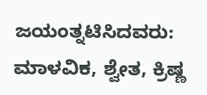ಜಯಂತ್ನಟಿಸಿದವರು: ಮಾಳವಿಕ, ಶ್ವೇತ, ಕ್ರಿಷ್ಣ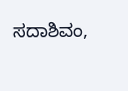ಸದಾಶಿವಂ,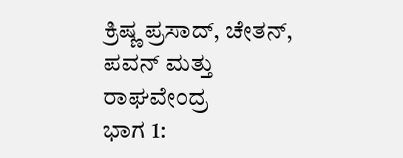ಕ್ರಿಷ್ಣ ಪ್ರಸಾದ್, ಚೇತನ್, ಪವನ್ ಮತ್ತು ರಾಘವೇಂದ್ರ
ಭಾಗ 1: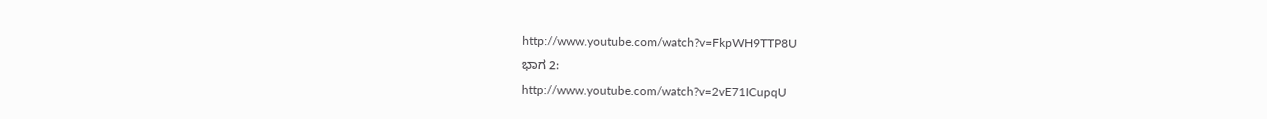http://www.youtube.com/watch?v=FkpWH9TTP8U
ಭಾಗ 2:
http://www.youtube.com/watch?v=2vE71ICupqU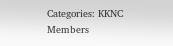Categories: KKNC Members